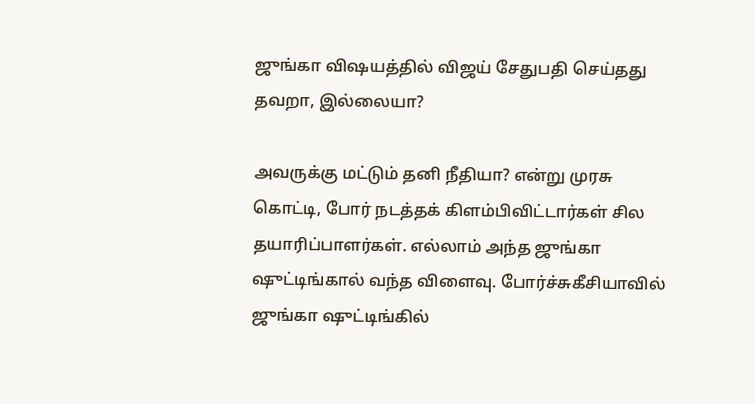ஜுங்கா விஷயத்தில் விஜய் சேதுபதி செய்தது தவறா, இல்லையா?

அவருக்கு மட்டும் தனி நீதியா? என்று முரசு கொட்டி, போர் நடத்தக் கிளம்பிவிட்டார்கள் சில தயாரிப்பாளர்கள். எல்லாம் அந்த ஜுங்கா ஷுட்டிங்கால் வந்த விளைவு. போர்ச்சுகீசியாவில் ஜுங்கா ஷுட்டிங்கில்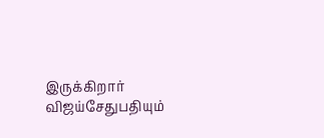இருக்கிறார் விஜய்சேதுபதியும்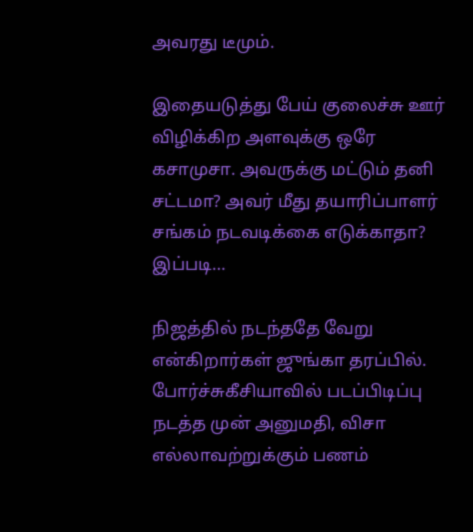அவரது டீமும்.

இதையடுத்து பேய் குலைச்சு ஊர் விழிக்கிற அளவுக்கு ஒரே கசாமுசா. அவருக்கு மட்டும் தனி சட்டமா? அவர் மீது தயாரிப்பாளர் சங்கம் நடவடிக்கை எடுக்காதா? இப்படி…

நிஜத்தில் நடந்ததே வேறு என்கிறார்கள் ஜுங்கா தரப்பில். போர்ச்சுகீசியாவில் படப்பிடிப்பு நடத்த முன் அனுமதி, விசா எல்லாவற்றுக்கும் பணம்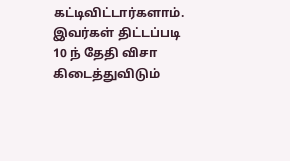கட்டிவிட்டார்களாம். இவர்கள் திட்டப்படி 10 ந் தேதி விசா கிடைத்துவிடும்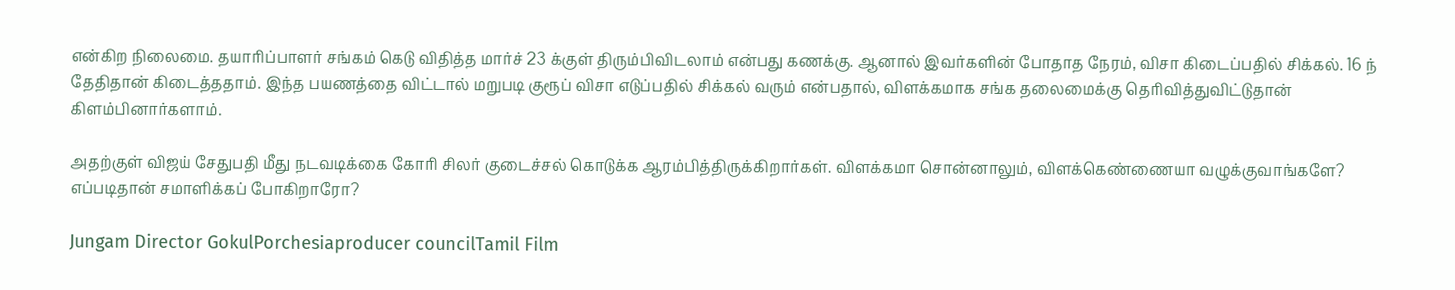என்கிற நிலைமை. தயாரிப்பாளர் சங்கம் கெடு விதித்த மார்ச் 23 க்குள் திரும்பிவிடலாம் என்பது கணக்கு. ஆனால் இவர்களின் போதாத நேரம், விசா கிடைப்பதில் சிக்கல். 16 ந் தேதிதான் கிடைத்ததாம். இந்த பயணத்தை விட்டால் மறுபடி குரூப் விசா எடுப்பதில் சிக்கல் வரும் என்பதால், விளக்கமாக சங்க தலைமைக்கு தெரிவித்துவிட்டுதான் கிளம்பினார்களாம்.

அதற்குள் விஜய் சேதுபதி மீது நடவடிக்கை கோரி சிலர் குடைச்சல் கொடுக்க ஆரம்பித்திருக்கிறார்கள். விளக்கமா சொன்னாலும், விளக்கெண்ணையா வழுக்குவாங்களே? எப்படிதான் சமாளிக்கப் போகிறாரோ?

Jungam Director GokulPorchesiaproducer councilTamil Film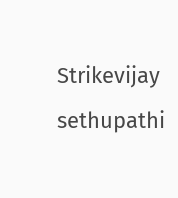Strikevijay sethupathi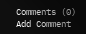Comments (0)
Add Comment